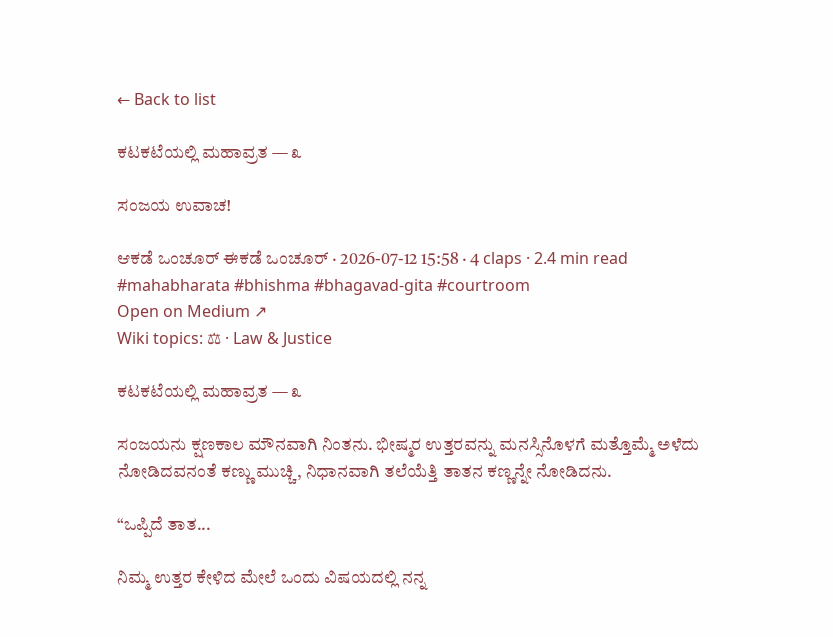← Back to list

ಕಟಕಟೆಯಲ್ಲಿ ಮಹಾವ್ರತ — ೩

ಸಂಜಯ ಉವಾಚ!

ಆಕಡೆ ಒಂಚೂರ್ ಈಕಡೆ ಒಂಚೂರ್ · 2026-07-12 15:58 · 4 claps · 2.4 min read
#mahabharata #bhishma #bhagavad-gita #courtroom
Open on Medium ↗
Wiki topics: ⚖ · Law & Justice

ಕಟಕಟೆಯಲ್ಲಿ ಮಹಾವ್ರತ — ೩

ಸಂಜಯನು ಕ್ಷಣಕಾಲ ಮೌನವಾಗಿ ನಿಂತನು. ಭೀಷ್ಮರ ಉತ್ತರವನ್ನು ಮನಸ್ಸಿನೊಳಗೆ ಮತ್ತೊಮ್ಮೆ ಅಳೆದು ನೋಡಿದವನಂತೆ ಕಣ್ಣು ಮುಚ್ಚಿ, ನಿಧಾನವಾಗಿ ತಲೆಯೆತ್ತಿ ತಾತನ ಕಣ್ಣನ್ನೇ ನೋಡಿದನು.

“ಒಪ್ಪಿದೆ ತಾತ...

ನಿಮ್ಮ ಉತ್ತರ ಕೇಳಿದ ಮೇಲೆ ಒಂದು ವಿಷಯದಲ್ಲಿ ನನ್ನ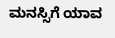ಮನಸ್ಸಿಗೆ ಯಾವ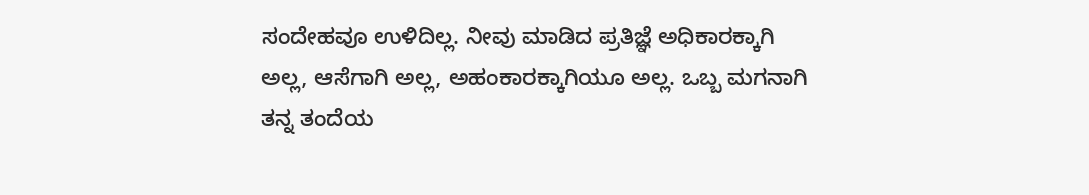ಸಂದೇಹವೂ ಉಳಿದಿಲ್ಲ. ನೀವು ಮಾಡಿದ ಪ್ರತಿಜ್ಞೆ ಅಧಿಕಾರಕ್ಕಾಗಿ ಅಲ್ಲ, ಆಸೆಗಾಗಿ ಅಲ್ಲ, ಅಹಂಕಾರಕ್ಕಾಗಿಯೂ ಅಲ್ಲ. ಒಬ್ಬ ಮಗನಾಗಿ ತನ್ನ ತಂದೆಯ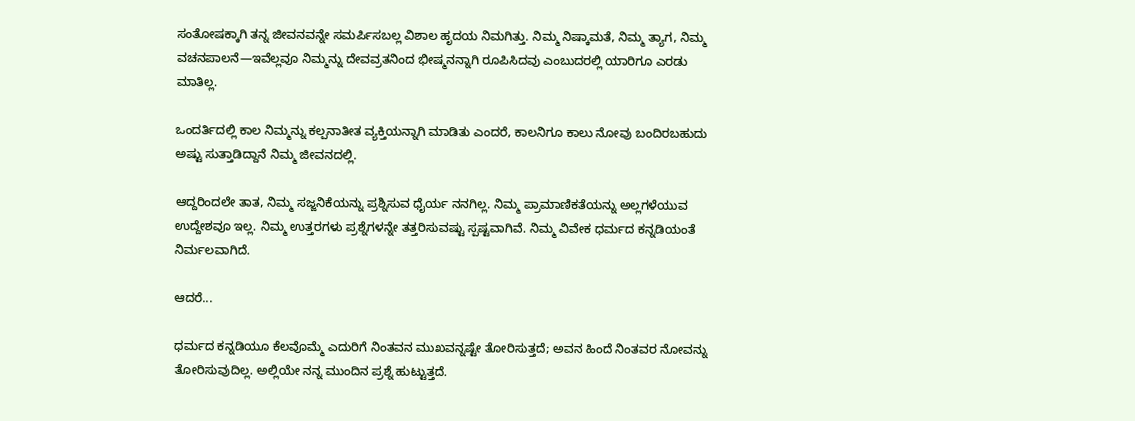ಸಂತೋಷಕ್ಕಾಗಿ ತನ್ನ ಜೀವನವನ್ನೇ ಸಮರ್ಪಿಸಬಲ್ಲ ವಿಶಾಲ ಹೃದಯ ನಿಮಗಿತ್ತು. ನಿಮ್ಮ ನಿಷ್ಕಾಮತೆ, ನಿಮ್ಮ ತ್ಯಾಗ, ನಿಮ್ಮ ವಚನಪಾಲನೆ—ಇವೆಲ್ಲವೂ ನಿಮ್ಮನ್ನು ದೇವವ್ರತನಿಂದ ಭೀಷ್ಮನನ್ನಾಗಿ ರೂಪಿಸಿದವು ಎಂಬುದರಲ್ಲಿ ಯಾರಿಗೂ ಎರಡು ಮಾತಿಲ್ಲ.

ಒಂದರ್ತಿದಲ್ಲಿ ಕಾಲ ನಿಮ್ಮನ್ನು ಕಲ್ಪನಾತೀತ ವ್ಯಕ್ತಿಯನ್ನಾಗಿ ಮಾಡಿತು ಎಂದರೆ, ಕಾಲನಿಗೂ ಕಾಲು ನೋವು ಬಂದಿರಬಹುದು ಅಷ್ಟು ಸುತ್ತಾಡಿದ್ದಾನೆ ನಿಮ್ಮ ಜೀವನದಲ್ಲಿ.

ಆದ್ದರಿಂದಲೇ ತಾತ, ನಿಮ್ಮ ಸಜ್ಜನಿಕೆಯನ್ನು ಪ್ರಶ್ನಿಸುವ ಧೈರ್ಯ ನನಗಿಲ್ಲ. ನಿಮ್ಮ ಪ್ರಾಮಾಣಿಕತೆಯನ್ನು ಅಲ್ಲಗಳೆಯುವ ಉದ್ದೇಶವೂ ಇಲ್ಲ. ನಿಮ್ಮ ಉತ್ತರಗಳು ಪ್ರಶ್ನೆಗಳನ್ನೇ ತತ್ತರಿಸುವಷ್ಟು ಸ್ಪಷ್ಟವಾಗಿವೆ. ನಿಮ್ಮ ವಿವೇಕ ಧರ್ಮದ ಕನ್ನಡಿಯಂತೆ ನಿರ್ಮಲವಾಗಿದೆ.

ಆದರೆ...

ಧರ್ಮದ ಕನ್ನಡಿಯೂ ಕೆಲವೊಮ್ಮೆ ಎದುರಿಗೆ ನಿಂತವನ ಮುಖವನ್ನಷ್ಟೇ ತೋರಿಸುತ್ತದೆ; ಅವನ ಹಿಂದೆ ನಿಂತವರ ನೋವನ್ನು ತೋರಿಸುವುದಿಲ್ಲ. ಅಲ್ಲಿಯೇ ನನ್ನ ಮುಂದಿನ ಪ್ರಶ್ನೆ ಹುಟ್ಟುತ್ತದೆ.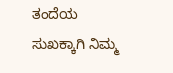ತಂದೆಯ ಸುಖಕ್ಕಾಗಿ ನಿಮ್ಮ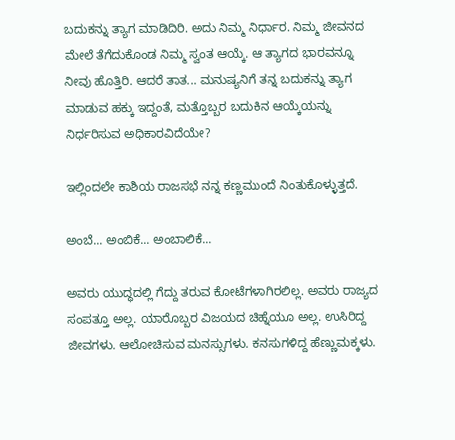ಬದುಕನ್ನು ತ್ಯಾಗ ಮಾಡಿದಿರಿ. ಅದು ನಿಮ್ಮ ನಿರ್ಧಾರ. ನಿಮ್ಮ ಜೀವನದ ಮೇಲೆ ತೆಗೆದುಕೊಂಡ ನಿಮ್ಮ ಸ್ವಂತ ಆಯ್ಕೆ. ಆ ತ್ಯಾಗದ ಭಾರವನ್ನೂ ನೀವು ಹೊತ್ತಿರಿ. ಆದರೆ ತಾತ... ಮನುಷ್ಯನಿಗೆ ತನ್ನ ಬದುಕನ್ನು ತ್ಯಾಗ ಮಾಡುವ ಹಕ್ಕು ಇದ್ದಂತೆ, ಮತ್ತೊಬ್ಬರ ಬದುಕಿನ ಆಯ್ಕೆಯನ್ನು ನಿರ್ಧರಿಸುವ ಅಧಿಕಾರವಿದೆಯೇ?

ಇಲ್ಲಿಂದಲೇ ಕಾಶಿಯ ರಾಜಸಭೆ ನನ್ನ ಕಣ್ಣಮುಂದೆ ನಿಂತುಕೊಳ್ಳುತ್ತದೆ.

ಅಂಬೆ... ಅಂಬಿಕೆ... ಅಂಬಾಲಿಕೆ...

ಅವರು ಯುದ್ಧದಲ್ಲಿ ಗೆದ್ದು ತರುವ ಕೋಟೆಗಳಾಗಿರಲಿಲ್ಲ. ಅವರು ರಾಜ್ಯದ ಸಂಪತ್ತೂ ಅಲ್ಲ. ಯಾರೊಬ್ಬರ ವಿಜಯದ ಚಿಹ್ನೆಯೂ ಅಲ್ಲ. ಉಸಿರಿದ್ದ ಜೀವಗಳು. ಆಲೋಚಿಸುವ ಮನಸ್ಸುಗಳು. ಕನಸುಗಳಿದ್ದ ಹೆಣ್ಣುಮಕ್ಕಳು.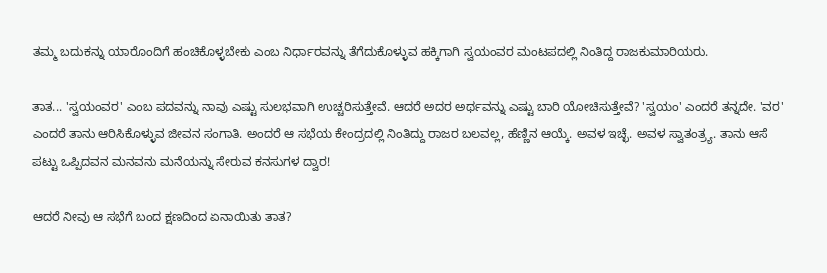ತಮ್ಮ ಬದುಕನ್ನು ಯಾರೊಂದಿಗೆ ಹಂಚಿಕೊಳ್ಳಬೇಕು ಎಂಬ ನಿರ್ಧಾರವನ್ನು ತೆಗೆದುಕೊಳ್ಳುವ ಹಕ್ಕಿಗಾಗಿ ಸ್ವಯಂವರ ಮಂಟಪದಲ್ಲಿ ನಿಂತಿದ್ದ ರಾಜಕುಮಾರಿಯರು.

ತಾತ... 'ಸ್ವಯಂವರ' ಎಂಬ ಪದವನ್ನು ನಾವು ಎಷ್ಟು ಸುಲಭವಾಗಿ ಉಚ್ಚರಿಸುತ್ತೇವೆ. ಆದರೆ ಅದರ ಅರ್ಥವನ್ನು ಎಷ್ಟು ಬಾರಿ ಯೋಚಿಸುತ್ತೇವೆ? 'ಸ್ವಯಂ' ಎಂದರೆ ತನ್ನದೇ. 'ವರ' ಎಂದರೆ ತಾನು ಆರಿಸಿಕೊಳ್ಳುವ ಜೀವನ ಸಂಗಾತಿ. ಅಂದರೆ ಆ ಸಭೆಯ ಕೇಂದ್ರದಲ್ಲಿ ನಿಂತಿದ್ದು ರಾಜರ ಬಲವಲ್ಲ, ಹೆಣ್ಣಿನ ಆಯ್ಕೆ. ಅವಳ ಇಚ್ಛೆ. ಅವಳ ಸ್ವಾತಂತ್ರ್ಯ. ತಾನು ಆಸೆ ಪಟ್ಟು ಒಪ್ಪಿದವನ ಮನವನು ಮನೆಯನ್ನು ಸೇರುವ ಕನಸುಗಳ ದ್ವಾರ!

ಆದರೆ ನೀವು ಆ ಸಭೆಗೆ ಬಂದ ಕ್ಷಣದಿಂದ ಏನಾಯಿತು ತಾತ?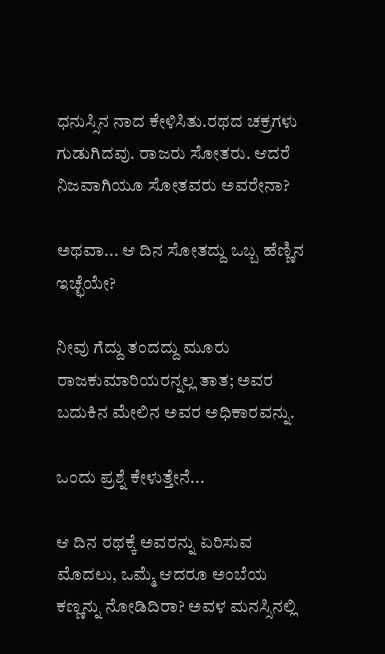ಧನುಸ್ಸಿನ ನಾದ ಕೇಳಿಸಿತು.ರಥದ ಚಕ್ರಗಳು ಗುಡುಗಿದವು. ರಾಜರು ಸೋತರು. ಆದರೆ ನಿಜವಾಗಿಯೂ ಸೋತವರು ಅವರೇನಾ?

ಅಥವಾ... ಆ ದಿನ ಸೋತದ್ದು ಒಬ್ಬ ಹೆಣ್ಣಿನ ಇಚ್ಛೆಯೇ?

ನೀವು ಗೆದ್ದು ತಂದದ್ದು ಮೂರು ರಾಜಕುಮಾರಿಯರನ್ನಲ್ಲ ತಾತ; ಅವರ ಬದುಕಿನ ಮೇಲಿನ ಅವರ ಅಧಿಕಾರವನ್ನು.

ಒಂದು ಪ್ರಶ್ನೆ ಕೇಳುತ್ತೇನೆ...

ಆ ದಿನ ರಥಕ್ಕೆ ಅವರನ್ನು ಏರಿಸುವ ಮೊದಲು, ಒಮ್ಮೆ ಆದರೂ ಅಂಬೆಯ ಕಣ್ಣನ್ನು ನೋಡಿದಿರಾ? ಅವಳ ಮನಸ್ಸಿನಲ್ಲಿ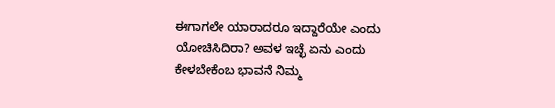ಈಗಾಗಲೇ ಯಾರಾದರೂ ಇದ್ದಾರೆಯೇ ಎಂದು ಯೋಚಿಸಿದಿರಾ? ಅವಳ ಇಚ್ಛೆ ಏನು ಎಂದು ಕೇಳಬೇಕೆಂಬ ಭಾವನೆ ನಿಮ್ಮ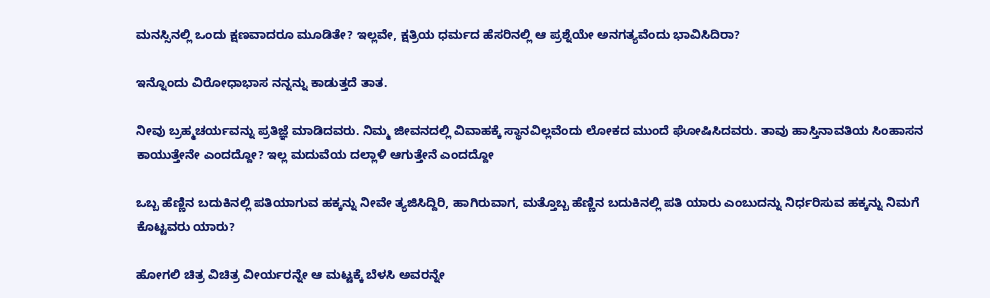ಮನಸ್ಸಿನಲ್ಲಿ ಒಂದು ಕ್ಷಣವಾದರೂ ಮೂಡಿತೇ? ಇಲ್ಲವೇ, ಕ್ಷತ್ರಿಯ ಧರ್ಮದ ಹೆಸರಿನಲ್ಲಿ ಆ ಪ್ರಶ್ನೆಯೇ ಅನಗತ್ಯವೆಂದು ಭಾವಿಸಿದಿರಾ?

ಇನ್ನೊಂದು ವಿರೋಧಾಭಾಸ ನನ್ನನ್ನು ಕಾಡುತ್ತದೆ ತಾತ.

ನೀವು ಬ್ರಹ್ಮಚರ್ಯವನ್ನು ಪ್ರತಿಜ್ಞೆ ಮಾಡಿದವರು. ನಿಮ್ಮ ಜೀವನದಲ್ಲಿ ವಿವಾಹಕ್ಕೆ ಸ್ಥಾನವಿಲ್ಲವೆಂದು ಲೋಕದ ಮುಂದೆ ಘೋಷಿಸಿದವರು. ತಾವು ಹಾಸ್ತಿನಾವತಿಯ ಸಿಂಹಾಸನ ಕಾಯುತ್ತೇನೇ ಎಂದದ್ದೋ? ಇಲ್ಲ ಮದುವೆಯ ದಲ್ಲಾಳಿ ಆಗುತ್ತೇನೆ ಎಂದದ್ದೋ

ಒಬ್ಬ ಹೆಣ್ಣಿನ ಬದುಕಿನಲ್ಲಿ ಪತಿಯಾಗುವ ಹಕ್ಕನ್ನು ನೀವೇ ತ್ಯಜಿಸಿದ್ದಿರಿ, ಹಾಗಿರುವಾಗ, ಮತ್ತೊಬ್ಬ ಹೆಣ್ಣಿನ ಬದುಕಿನಲ್ಲಿ ಪತಿ ಯಾರು ಎಂಬುದನ್ನು ನಿರ್ಧರಿಸುವ ಹಕ್ಕನ್ನು ನಿಮಗೆ ಕೊಟ್ಟವರು ಯಾರು?

ಹೋಗಲಿ ಚಿತ್ರ ವಿಚಿತ್ರ ವೀರ್ಯರನ್ನೇ ಆ ಮಟ್ಟಕ್ಕೆ ಬೆಳಸಿ ಅವರನ್ನೇ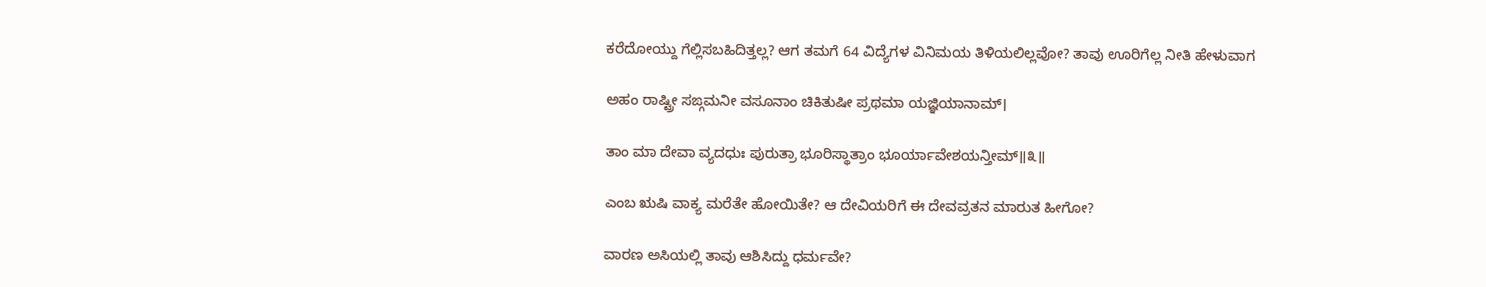ಕರೆದೋಯ್ದು ಗೆಲ್ಲಿಸಬಹಿದಿತ್ತಲ್ಲ? ಆಗ ತಮಗೆ 64 ವಿದ್ಯೆಗಳ ವಿನಿಮಯ ತಿಳಿಯಲಿಲ್ಲವೋ? ತಾವು ಊರಿಗೆಲ್ಲ ನೀತಿ ಹೇಳುವಾಗ

ಅಹಂ ರಾಷ್ಟ್ರೀ ಸಙ್ಗಮನೀ ವಸೂನಾಂ ಚಿಕಿತುಷೀ ಪ್ರಥಮಾ ಯಜ್ಞಿಯಾನಾಮ್।

ತಾಂ ಮಾ ದೇವಾ ವ್ಯದಧುಃ ಪುರುತ್ರಾ ಭೂರಿಸ್ಥಾತ್ರಾಂ ಭೂರ್ಯಾವೇಶಯನ್ತೀಮ್॥೩॥

ಎಂಬ ಋಷಿ ವಾಕ್ಯ ಮರೆತೇ ಹೋಯಿತೇ? ಆ ದೇವಿಯರಿಗೆ ಈ ದೇವವ್ರತನ ಮಾರುತ ಹೀಗೋ?

ವಾರಣ ಅಸಿಯಲ್ಲಿ ತಾವು ಆಶಿಸಿದ್ದು ಧರ್ಮವೇ?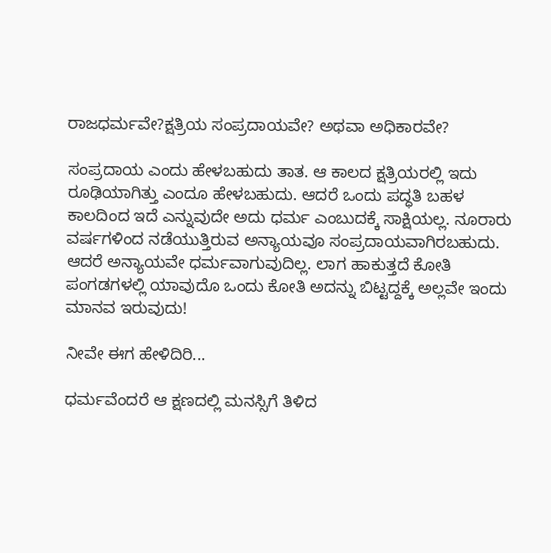ರಾಜಧರ್ಮವೇ?ಕ್ಷತ್ರಿಯ ಸಂಪ್ರದಾಯವೇ? ಅಥವಾ ಅಧಿಕಾರವೇ?

ಸಂಪ್ರದಾಯ ಎಂದು ಹೇಳಬಹುದು ತಾತ. ಆ ಕಾಲದ ಕ್ಷತ್ರಿಯರಲ್ಲಿ ಇದು ರೂಢಿಯಾಗಿತ್ತು ಎಂದೂ ಹೇಳಬಹುದು. ಆದರೆ ಒಂದು ಪದ್ಧತಿ ಬಹಳ ಕಾಲದಿಂದ ಇದೆ ಎನ್ನುವುದೇ ಅದು ಧರ್ಮ ಎಂಬುದಕ್ಕೆ ಸಾಕ್ಷಿಯಲ್ಲ. ನೂರಾರು ವರ್ಷಗಳಿಂದ ನಡೆಯುತ್ತಿರುವ ಅನ್ಯಾಯವೂ ಸಂಪ್ರದಾಯವಾಗಿರಬಹುದು. ಆದರೆ ಅನ್ಯಾಯವೇ ಧರ್ಮವಾಗುವುದಿಲ್ಲ. ಲಾಗ ಹಾಕುತ್ತದೆ ಕೋತಿ ಪಂಗಡಗಳಲ್ಲಿ ಯಾವುದೊ ಒಂದು ಕೋತಿ ಅದನ್ನು ಬಿಟ್ಟದ್ದಕ್ಕೆ ಅಲ್ಲವೇ ಇಂದು ಮಾನವ ಇರುವುದು!

ನೀವೇ ಈಗ ಹೇಳಿದಿರಿ...

ಧರ್ಮವೆಂದರೆ ಆ ಕ್ಷಣದಲ್ಲಿ ಮನಸ್ಸಿಗೆ ತಿಳಿದ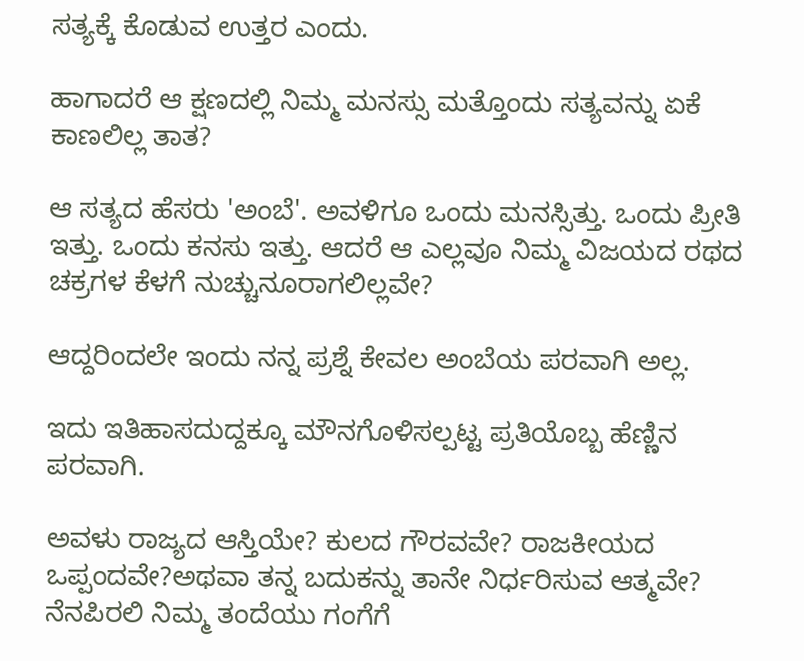ಸತ್ಯಕ್ಕೆ ಕೊಡುವ ಉತ್ತರ ಎಂದು.

ಹಾಗಾದರೆ ಆ ಕ್ಷಣದಲ್ಲಿ ನಿಮ್ಮ ಮನಸ್ಸು ಮತ್ತೊಂದು ಸತ್ಯವನ್ನು ಏಕೆ ಕಾಣಲಿಲ್ಲ ತಾತ?

ಆ ಸತ್ಯದ ಹೆಸರು 'ಅಂಬೆ'. ಅವಳಿಗೂ ಒಂದು ಮನಸ್ಸಿತ್ತು. ಒಂದು ಪ್ರೀತಿ ಇತ್ತು. ಒಂದು ಕನಸು ಇತ್ತು. ಆದರೆ ಆ ಎಲ್ಲವೂ ನಿಮ್ಮ ವಿಜಯದ ರಥದ ಚಕ್ರಗಳ ಕೆಳಗೆ ನುಚ್ಚುನೂರಾಗಲಿಲ್ಲವೇ?

ಆದ್ದರಿಂದಲೇ ಇಂದು ನನ್ನ ಪ್ರಶ್ನೆ ಕೇವಲ ಅಂಬೆಯ ಪರವಾಗಿ ಅಲ್ಲ.

ಇದು ಇತಿಹಾಸದುದ್ದಕ್ಕೂ ಮೌನಗೊಳಿಸಲ್ಪಟ್ಟ ಪ್ರತಿಯೊಬ್ಬ ಹೆಣ್ಣಿನ ಪರವಾಗಿ.

ಅವಳು ರಾಜ್ಯದ ಆಸ್ತಿಯೇ? ಕುಲದ ಗೌರವವೇ? ರಾಜಕೀಯದ ಒಪ್ಪಂದವೇ?ಅಥವಾ ತನ್ನ ಬದುಕನ್ನು ತಾನೇ ನಿರ್ಧರಿಸುವ ಆತ್ಮವೇ? ನೆನಪಿರಲಿ ನಿಮ್ಮ ತಂದೆಯು ಗಂಗೆಗೆ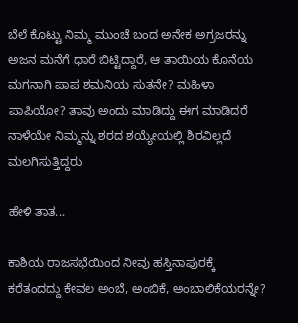ಬೆಲೆ ಕೊಟ್ಟು ನಿಮ್ಮ ಮುಂಚೆ ಬಂದ ಅನೇಕ ಅಗ್ರಜರನ್ನು ಅಜನ ಮನೆಗೆ ಧಾರೆ ಬಿಟ್ಟಿದ್ದಾರೆ, ಆ ತಾಯಿಯ ಕೊನೆಯ ಮಗನಾಗಿ ಪಾಪ ಶಮನಿಯ ಸುತನೇ? ಮಹಿಳಾ ಪಾಪಿಯೋ? ತಾವು ಅಂದು ಮಾಡಿದ್ದು ಈಗ ಮಾಡಿದರೆ ನಾಳೆಯೇ ನಿಮ್ಮನ್ನು ಶರದ ಶಯ್ಯೇಯಲ್ಲಿ ಶಿರವಿಲ್ಲದೆ ಮಲಗಿಸುತ್ತಿದ್ದರು

ಹೇಳಿ ತಾತ...

ಕಾಶಿಯ ರಾಜಸಭೆಯಿಂದ ನೀವು ಹಸ್ತಿನಾಪುರಕ್ಕೆ ಕರೆತಂದದ್ದು ಕೇವಲ ಅಂಬೆ, ಅಂಬಿಕೆ, ಅಂಬಾಲಿಕೆಯರನ್ನೇ?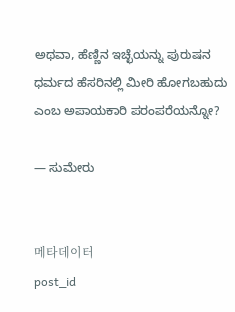ಅಥವಾ, ಹೆಣ್ಣಿನ ಇಚ್ಛೆಯನ್ನು ಪುರುಷನ ಧರ್ಮದ ಹೆಸರಿನಲ್ಲಿ ಮೀರಿ ಹೋಗಬಹುದು ಎಂಬ ಅಪಾಯಕಾರಿ ಪರಂಪರೆಯನ್ನೋ?

— ಸುಮೇರು


메타데이터
post_id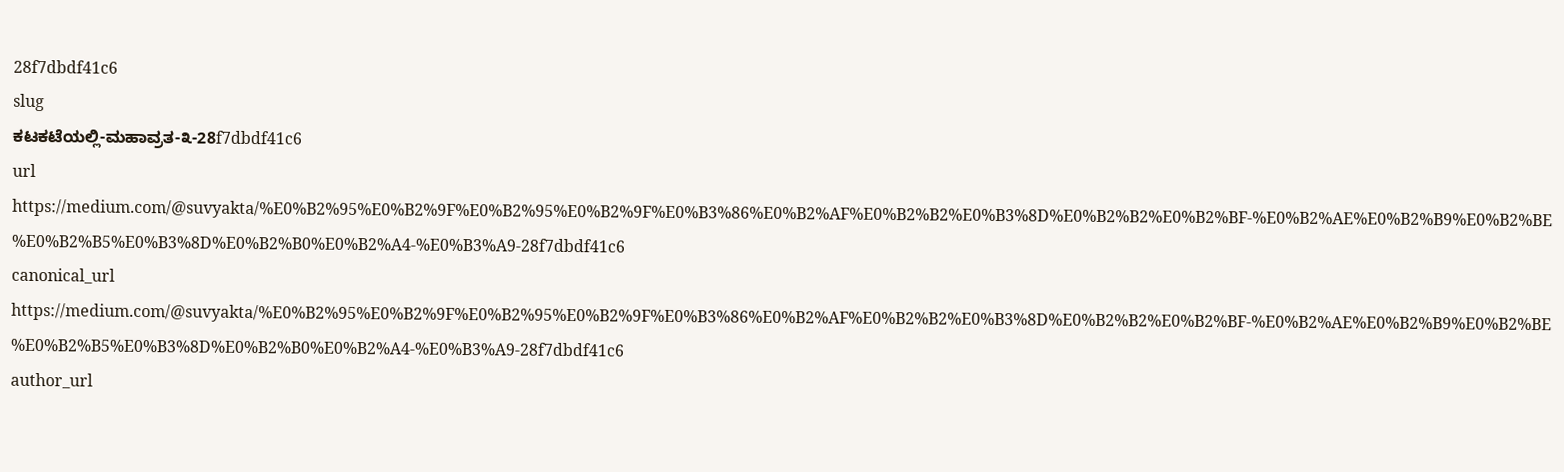28f7dbdf41c6
slug
ಕಟಕಟೆಯಲ್ಲಿ-ಮಹಾವ್ರತ-೩-28f7dbdf41c6
url
https://medium.com/@suvyakta/%E0%B2%95%E0%B2%9F%E0%B2%95%E0%B2%9F%E0%B3%86%E0%B2%AF%E0%B2%B2%E0%B3%8D%E0%B2%B2%E0%B2%BF-%E0%B2%AE%E0%B2%B9%E0%B2%BE%E0%B2%B5%E0%B3%8D%E0%B2%B0%E0%B2%A4-%E0%B3%A9-28f7dbdf41c6
canonical_url
https://medium.com/@suvyakta/%E0%B2%95%E0%B2%9F%E0%B2%95%E0%B2%9F%E0%B3%86%E0%B2%AF%E0%B2%B2%E0%B3%8D%E0%B2%B2%E0%B2%BF-%E0%B2%AE%E0%B2%B9%E0%B2%BE%E0%B2%B5%E0%B3%8D%E0%B2%B0%E0%B2%A4-%E0%B3%A9-28f7dbdf41c6
author_url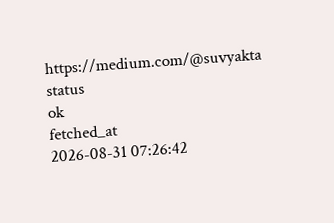https://medium.com/@suvyakta
status
ok
fetched_at
2026-08-31 07:26:42